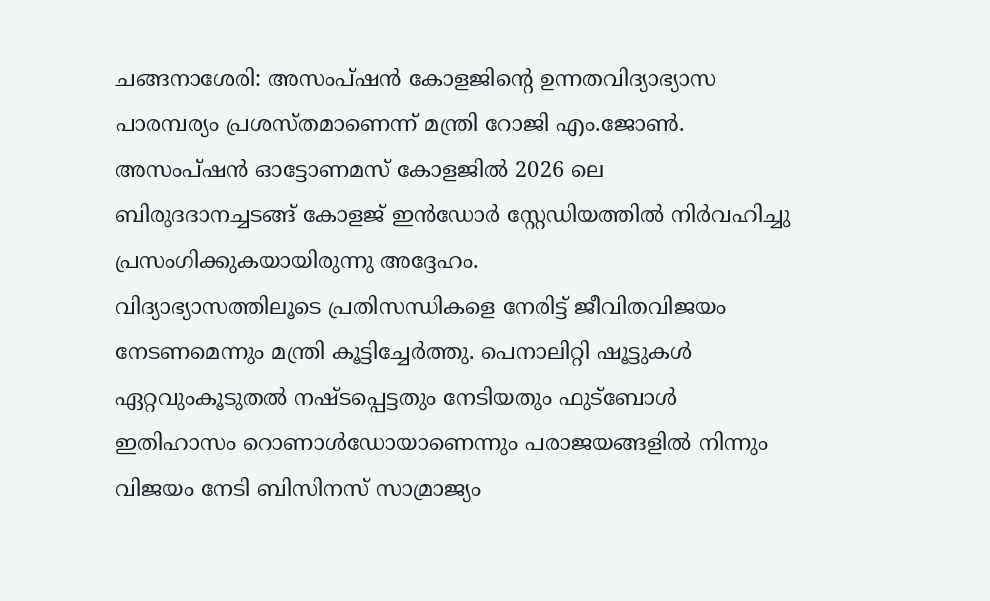ചങ്ങനാശേരി: അസംപ്ഷൻ കോളജിന്റെ ഉന്നതവിദ്യാഭ്യാസ പാരമ്പര്യം പ്രശസ്തമാണെന്ന് മന്ത്രി റോജി എം.ജോൺ. അസംപ്ഷൻ ഓട്ടോണമസ് കോളജിൽ 2026 ലെ ബിരുദദാനച്ചടങ്ങ് കോളജ് ഇൻഡോർ സ്റ്റേഡിയത്തിൽ നിർവഹിച്ചു പ്രസംഗിക്കുകയായിരുന്നു അദ്ദേഹം.
വിദ്യാഭ്യാസത്തിലൂടെ പ്രതിസന്ധികളെ നേരിട്ട് ജീവിതവിജയം നേടണമെന്നും മന്ത്രി കൂട്ടിച്ചേർത്തു. പെനാലിറ്റി ഷൂട്ടുകൾ ഏറ്റവുംകൂടുതൽ നഷ്ടപ്പെട്ടതും നേടിയതും ഫുട്ബോൾ ഇതിഹാസം റൊണാൾഡോയാണെന്നും പരാജയങ്ങളിൽ നിന്നും വിജയം നേടി ബിസിനസ് സാമ്രാജ്യം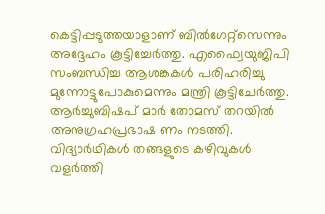കെട്ടിപ്പടുത്തയാളാണ് ബിൽഗേറ്റ്സെന്നും അദ്ദേഹം കൂട്ടിച്ചേർത്തു. എഫ്വൈയുജിപി സംബന്ധിച്ച ആശങ്കകൾ പരിഹരിച്ചു മുന്നോട്ടുപോകുമെന്നും മന്ത്രി കൂട്ടിചേർത്തു.
ആർച്ചുബിഷപ് മാർ തോമസ് തറയിൽ അനുഗ്രഹപ്രഭാഷ ണം നടത്തി. വിദ്യാർഥികൾ തങ്ങളുടെ കഴിവുകൾ വളർത്തി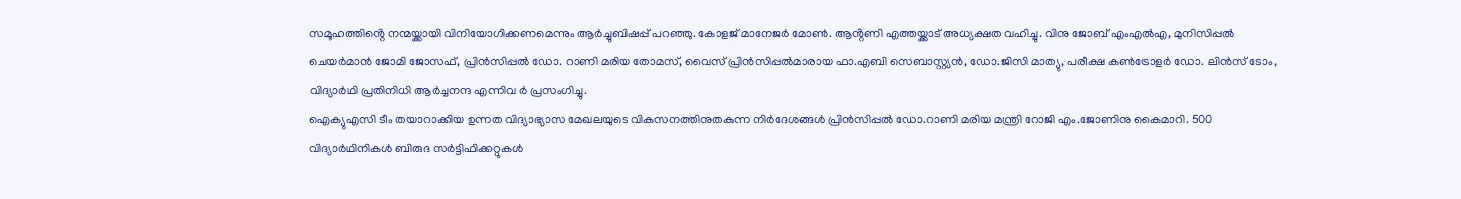സമൂഹത്തിൻ്റെ നന്മയ്ക്കായി വിനിയോഗിക്കണമെന്നും ആർച്ചുബിഷപ്പ് പറഞ്ഞു. കോളജ് മാനേജർ മോൺ. ആൻ്റണി എത്തയ്ക്കാട് അധ്യക്ഷത വഹിച്ചു. വിനു ജോബ് എംഎൽഎ, മുനിസിപ്പൽ ചെയർമാൻ ജോമി ജോസഫ്, പ്രിൻസിപ്പൽ ഡോ. റാണി മരിയ തോമസ്, വൈസ് പ്രിൻസിപ്പൽമാരായ ഫാ.എബി സെബാസ്റ്റ്യൻ, ഡോ.ജിസി മാത്യു, പരീക്ഷ കൺട്രോളർ ഡോ. ലിൻസ് ടോം, വിദ്യാർഥി പ്രതിനിധി ആർച്ചനന്ദ എന്നിവ ർ പ്രസംഗിച്ചു.
ഐക്യുഎസി ടീം തയാറാക്കിയ ഉന്നത വിദ്യാഭ്യാസ മേഖലയുടെ വികസനത്തിനുതകുന്ന നിർദേശങ്ങൾ പ്രിൻസിപ്പൽ ഡോ.റാണി മരിയ മന്ത്രി റോജി എം.ജോണിനു കൈമാറി. 500 വിദ്യാർഥിനികൾ ബിരുദ സർട്ടിഫിക്കറ്റുകൾ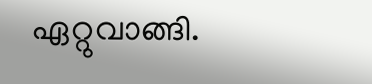ഏറ്റുവാങ്ങി.